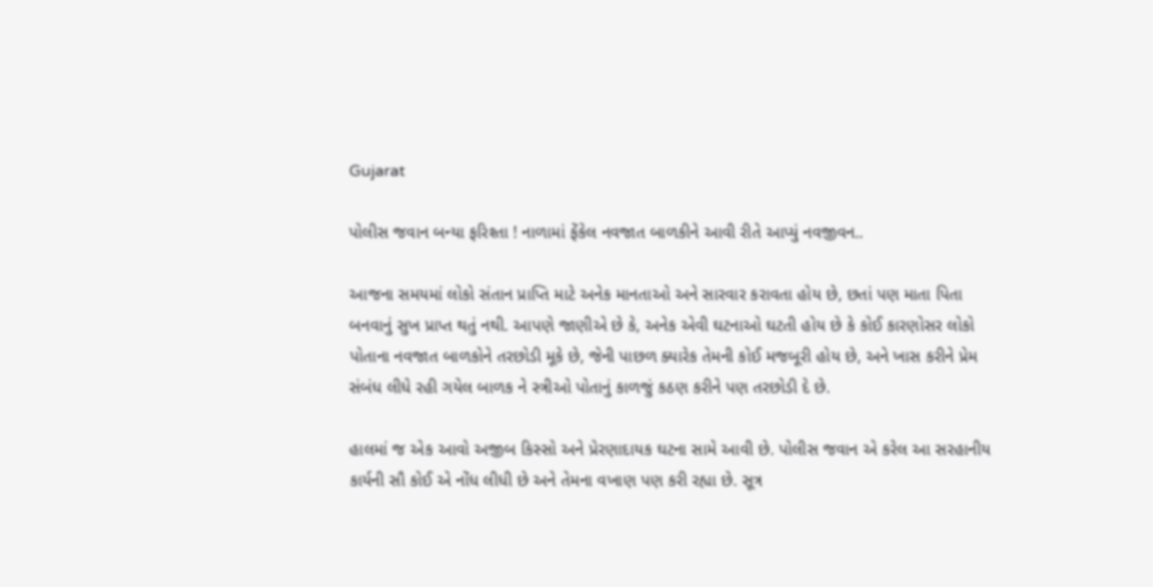Gujarat

પોલીસ જવાન બન્યા ફરિશ્તા ! નાળામાં ફેંકેલ નવજાત બાળકીને આવી રીતે આપ્યું નવજીવન..

આજના સમયમાં લોકો સંતાન પ્રાપ્તિ માટે અનેક માનતાઓ અને સારવાર કરાવતા હોય છે, છતાં પણ માતા પિતા બનવાનું સુખ પ્રાપ્ત થતું નથી. આપણે જાણીએ છે કે, અનેક એવી ઘટનાઓ ઘટતી હોય છે કે કોઈ કારણોસર લોકો પોતાના નવજાત બાળકોને તરછોડી મૂકે છે, જેની પાછળ ક્યારેક તેમની કોઈ મજબૂરી હોય છે, અને ખાસ કરીને પ્રેમ સંબંધ લીધે રહી ગયેલ બાળક ને સ્ત્રીઓ પોતાનું કાળજું કઠણ કરીને પણ તરછોડી દે છે.

હાલમાં જ એક આવો અજીબ કિસ્સો અને પ્રેરણાદાયક ઘટના સામે આવી છે. પોલીસ જવાન એ કરેલ આ સરહાનીય કાર્યની સૌ કોઈ એ નોંધ લીધી છે અને તેમના વખાણ પણ કરી રહ્યા છે. સૂત્ર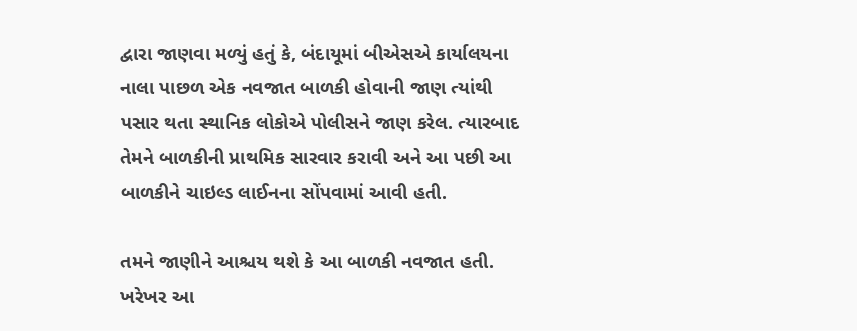દ્વારા જાણવા મળ્યું હતું કે, બંદાયૂમાં બીએસએ કાર્યાલયના નાલા પાછળ એક નવજાત બાળકી હોવાની જાણ ત્યાંથી પસાર થતા સ્થાનિક લોકોએ પોલીસને જાણ કરેલ. ત્યારબાદ તેમને બાળકીની પ્રાથમિક સારવાર કરાવી અને આ પછી આ બાળકીને ચાઇલ્ડ લાઈનના સોંપવામાં આવી હતી.

તમને જાણીને આશ્ચય થશે કે આ બાળકી નવજાત હતી. ખરેખર આ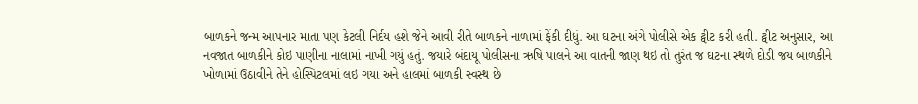બાળકને જન્મ આપનાર માતા પણ કેટલી નિર્દય હશે જેને આવી રીતે બાળકને નાળામાં ફેંકી દીધું. આ ઘટના અંગે પોલીસે એક ટ્વીટ કરી હતી. ટ્વીટ અનુસાર, આ નવજાત બાળકીને કોઇ પાણીના નાલામાં નાખી ગયું હતું. જયારે બંદાયૂ પોલીસના ઋષિ પાલને આ વાતની જાણ થઇ તો તુરંત જ ઘટના સ્થળે દોડી જય બાળકીને ખોળામાં ઉઠાવીને તેને હોસ્પિટલમાં લઇ ગયા અને હાલમાં બાળકી સ્વસ્થ છે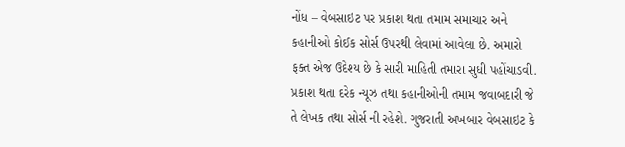નોંધ – વેબસાઇટ પર પ્રકાશ થતા તમામ સમાચાર અને કહાનીઓ કોઈક સોર્સ ઉપરથી લેવામાં આવેલા છે. અમારો ફક્ત એજ ઉદેશ્ય છે કે સારી માહિતી તમારા સુધી પહોંચાડવી. પ્રકાશ થતા દરેક ન્યૂઝ તથા કહાનીઓની તમામ જવાબદારી જે તે લેખક તથા સોર્સ ની રહેશે. ગુજરાતી અખબાર વેબસાઇટ કે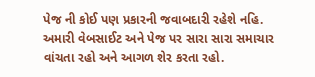પેજ ની કોઈ પણ પ્રકારની જવાબદારી રહેશે નહિ. અમારી વેબસાઈટ અને પેજ પર સારા સારા સમાચાર વાંચતા રહો અને આગળ શેર કરતા રહો.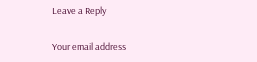Leave a Reply

Your email address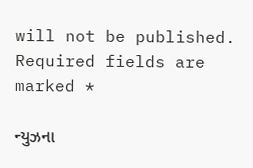will not be published. Required fields are marked *

ન્યુઝના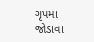ગૃપમા જોડાવા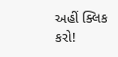અહીં ક્લિક કરો!